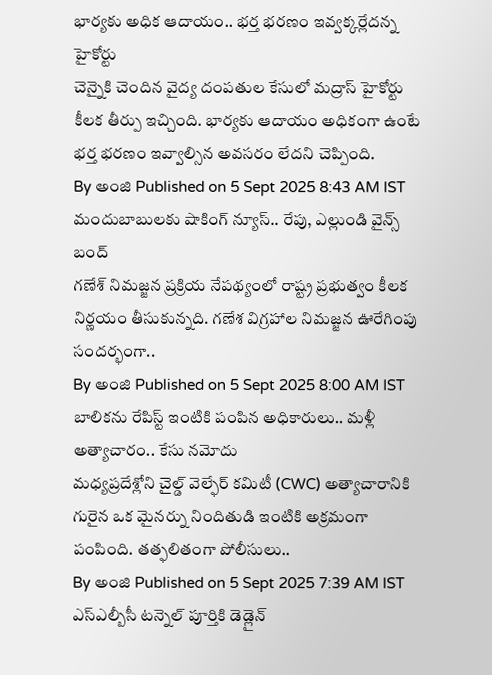భార్యకు అధిక ఆదాయం.. భర్త భరణం ఇవ్వక్కర్లేదన్న హైకోర్టు
చెన్నైకి చెందిన వైద్య దంపతుల కేసులో మద్రాస్ హైకోర్టు కీలక తీర్పు ఇచ్చింది. భార్యకు ఆదాయం అధికంగా ఉంటే భర్త భరణం ఇవ్వాల్సిన అవసరం లేదని చెప్పింది.
By అంజి Published on 5 Sept 2025 8:43 AM IST
మందుబాబులకు షాకింగ్ న్యూస్.. రేపు, ఎల్లుండి వైన్స్ బంద్
గణేశ్ నిమజ్జన ప్రక్రియ నేపథ్యంలో రాష్ట్ర ప్రభుత్వం కీలక నిర్ణయం తీసుకున్నది. గణేశ విగ్రహాల నిమజ్జన ఊరేగింపు సందర్భంగా..
By అంజి Published on 5 Sept 2025 8:00 AM IST
బాలికను రేపిస్ట్ ఇంటికి పంపిన అధికారులు.. మళ్లీ అత్యాచారం.. కేసు నమోదు
మధ్యప్రదేశ్లోని చైల్డ్ వెల్ఫేర్ కమిటీ (CWC) అత్యాచారానికి గురైన ఒక మైనర్ను నిందితుడి ఇంటికి అక్రమంగా పంపింది. తత్ఫలితంగా పోలీసులు..
By అంజి Published on 5 Sept 2025 7:39 AM IST
ఎస్ఎల్బీసీ టన్నెల్ పూర్తికి డెడ్లైన్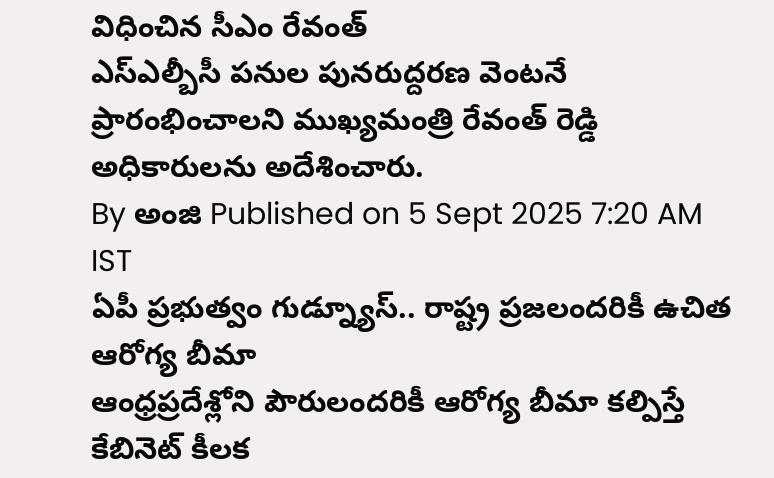విధించిన సీఎం రేవంత్
ఎస్ఎల్బీసీ పనుల పునరుద్దరణ వెంటనే ప్రారంభించాలని ముఖ్యమంత్రి రేవంత్ రెడ్డి అధికారులను అదేశించారు.
By అంజి Published on 5 Sept 2025 7:20 AM IST
ఏపీ ప్రభుత్వం గుడ్న్యూస్.. రాష్ట్ర ప్రజలందరికీ ఉచిత ఆరోగ్య బీమా
ఆంధ్రప్రదేశ్లోని పౌరులందరికీ ఆరోగ్య బీమా కల్పిస్తే కేబినెట్ కీలక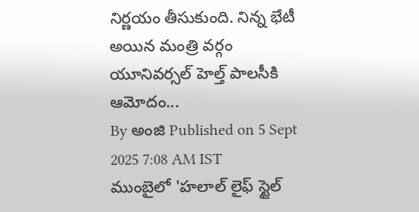నిర్ణయం తీసుకుంది. నిన్న భేటీ అయిన మంత్రి వర్గం యూనివర్సల్ హెల్త్ పాలసీకి ఆమోదం...
By అంజి Published on 5 Sept 2025 7:08 AM IST
ముంబైలో 'హలాల్ లైఫ్ స్టైల్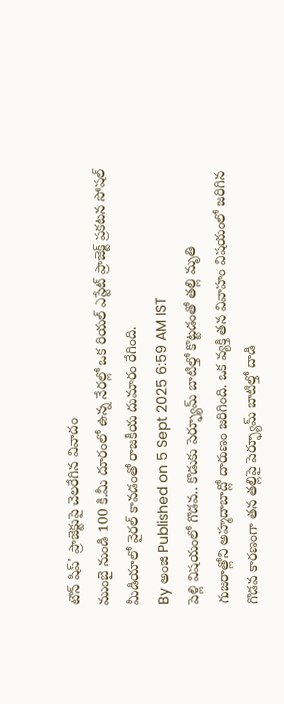టౌన్ షిప్' ప్రాజెక్టుపై చెలరేగిన వివాదం
ముంబై నుండి 100 కి.మీ దూరంలో ఉన్న నేరల్లో ఒక రియల్ ఎస్టేట్ ప్రాజెక్ట్ ప్రకటన సోషల్ మీడియాలో వైరల్ కావడంతో రాజకీయ దుమారం రేగింది.
By అంజి Published on 5 Sept 2025 6:59 AM IST
పెళ్లి విషయంలో గొడవ.. కొడుకు పెర్ఫ్యూమ్ బాటిల్తో కొట్టడంతో తల్లి మృతి
గుజరాత్లోని అహ్మదాబాద్లో దారుణం జరిగింది. ఒక వ్యక్తి తన వివాహం విషయంలో జరిగిన గొడవ కారణంగా తన తల్లిపై పెర్ఫ్యూమ్ బాటిల్తో దాడి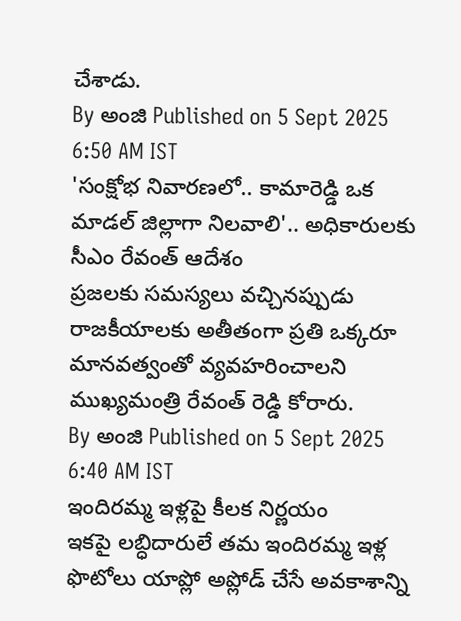చేశాడు.
By అంజి Published on 5 Sept 2025 6:50 AM IST
'సంక్షోభ నివారణలో.. కామారెడ్డి ఒక మాడల్ జిల్లాగా నిలవాలి'.. అధికారులకు సీఎం రేవంత్ ఆదేశం
ప్రజలకు సమస్యలు వచ్చినప్పుడు రాజకీయాలకు అతీతంగా ప్రతి ఒక్కరూ మానవత్వంతో వ్యవహరించాలని ముఖ్యమంత్రి రేవంత్ రెడ్డి కోరారు.
By అంజి Published on 5 Sept 2025 6:40 AM IST
ఇందిరమ్మ ఇళ్లపై కీలక నిర్ణయం
ఇకపై లబ్ధిదారులే తమ ఇందిరమ్మ ఇళ్ల ఫొటోలు యాప్లో అప్లోడ్ చేసే అవకాశాన్ని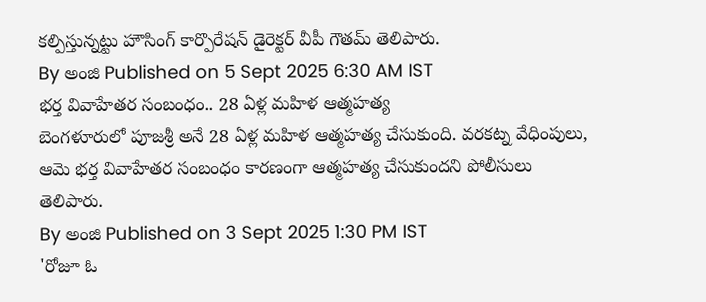కల్పిస్తున్నట్టు హౌసింగ్ కార్పొరేషన్ డైరెక్టర్ వీపీ గౌతమ్ తెలిపారు.
By అంజి Published on 5 Sept 2025 6:30 AM IST
భర్త వివాహేతర సంబంధం.. 28 ఏళ్ల మహిళ ఆత్మహత్య
బెంగళూరులో పూజశ్రీ అనే 28 ఏళ్ల మహిళ ఆత్మహత్య చేసుకుంది. వరకట్న వేధింపులు, ఆమె భర్త వివాహేతర సంబంధం కారణంగా ఆత్మహత్య చేసుకుందని పోలీసులు తెలిపారు.
By అంజి Published on 3 Sept 2025 1:30 PM IST
'రోజూ ఓ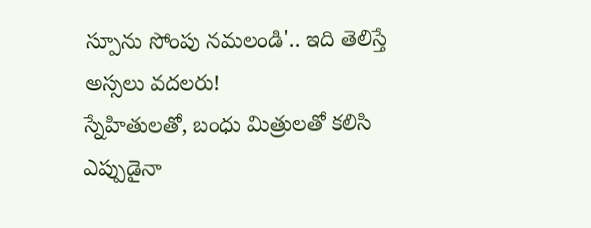స్పూను సోంపు నమలండి'.. ఇది తెలిస్తే అస్సలు వదలరు!
స్నేహితులతో, బంధు మిత్రులతో కలిసి ఎప్పుడైనా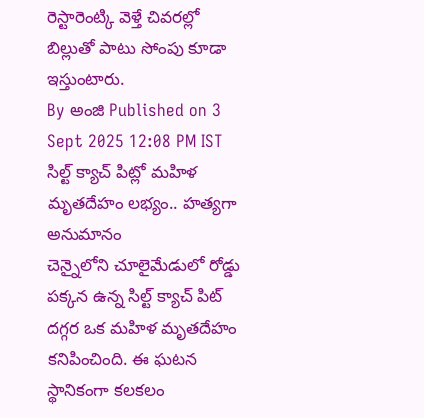రెస్టారెంట్కి వెళ్తే చివరల్లో బిల్లుతో పాటు సోంపు కూడా ఇస్తుంటారు.
By అంజి Published on 3 Sept 2025 12:08 PM IST
సిల్ట్ క్యాచ్ పిట్లో మహిళ మృతదేహం లభ్యం.. హత్యగా అనుమానం
చెన్నైలోని చూలైమేడులో రోడ్డు పక్కన ఉన్న సిల్ట్ క్యాచ్ పిట్ దగ్గర ఒక మహిళ మృతదేహం కనిపించింది. ఈ ఘటన స్థానికంగా కలకలం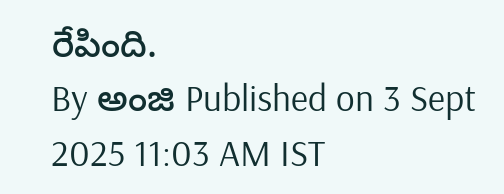రేపింది.
By అంజి Published on 3 Sept 2025 11:03 AM IST